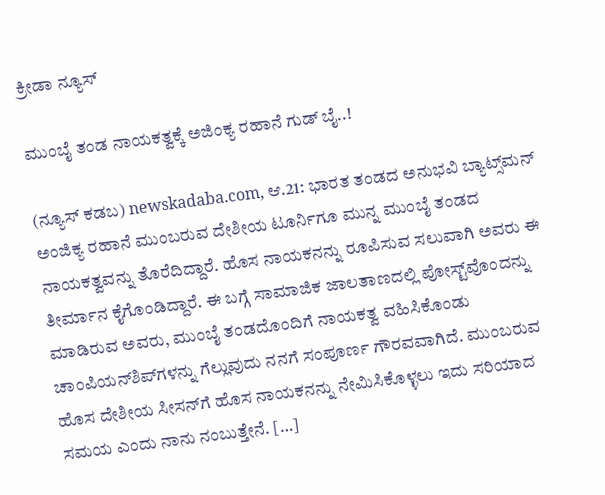ಕ್ರೀಡಾ ನ್ಯೂಸ್

ಮುಂಬೈ ತಂಡ ನಾಯಕತ್ವಕ್ಕೆ ಅಜಿಂಕ್ಯ ರಹಾನೆ ಗುಡ್‌ ಬೈ..!

(ನ್ಯೂಸ್‌ ಕಡಬ) newskadaba.com, ಆ.21: ಭಾರತ ತಂಡದ ಅನುಭವಿ ಬ್ಯಾಟ್ಸ್‌ಮನ್‌ ಅಂಜಿಕ್ಯ ರಹಾನೆ ಮುಂಬರುವ ದೇಶೀಯ ಟೂರ್ನಿಗೂ ಮುನ್ನ ಮುಂಬೈ ತಂಡದ ನಾಯಕತ್ವವನ್ನು ತೊರೆದಿದ್ದಾರೆ. ಹೊಸ ನಾಯಕನನ್ನು ರೂಪಿಸುವ ಸಲುವಾಗಿ ಅವರು ಈ ತೀರ್ಮಾನ ಕೈಗೊಂಡಿದ್ದಾರೆ. ಈ ಬಗ್ಗೆ ಸಾಮಾಜಿಕ ಜಾಲತಾಣದಲ್ಲಿ ಪೋಸ್ಟ್‌ವೊಂದನ್ನು ಮಾಡಿರುವ ಅವರು, ಮುಂಬೈ ತಂಡದೊಂದಿಗೆ ನಾಯಕತ್ವ ವಹಿಸಿಕೊಂಡು ಚಾಂಪಿಯನ್‌ಶಿಪ್‌ಗಳನ್ನು ಗೆಲ್ಲುವುದು ನನಗೆ ಸಂಪೂರ್ಣ ಗೌರವವಾಗಿದೆ. ಮುಂಬರುವ ಹೊಸ ದೇಶೀಯ ಸೀಸನ್‌ಗೆ ಹೊಸ ನಾಯಕನನ್ನು ನೇಮಿಸಿಕೊಳ್ಳಲು ಇದು ಸರಿಯಾದ ಸಮಯ ಎಂದು ನಾನು ನಂಬುತ್ತೇನೆ. […]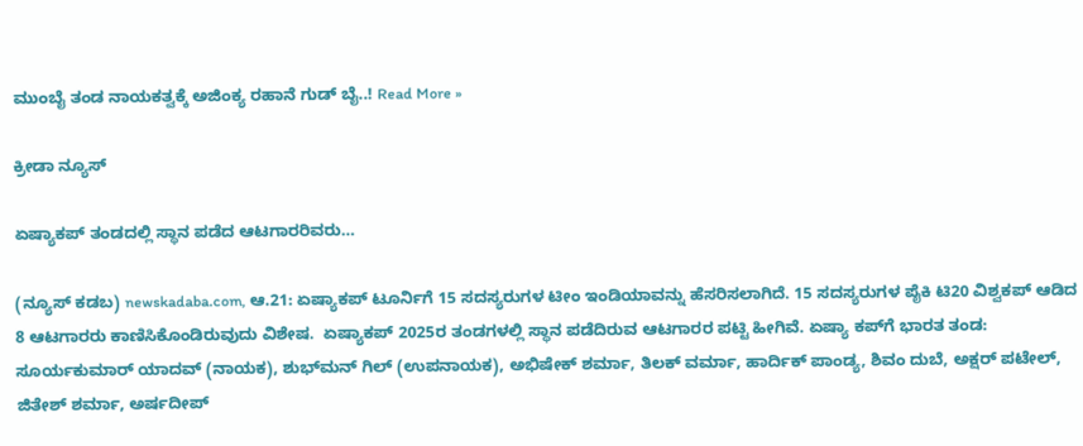ಮುಂಬೈ ತಂಡ ನಾಯಕತ್ವಕ್ಕೆ ಅಜಿಂಕ್ಯ ರಹಾನೆ ಗುಡ್‌ ಬೈ..! Read More »

ಕ್ರೀಡಾ ನ್ಯೂಸ್

ಏಷ್ಯಾಕಪ್‌ ತಂಡದಲ್ಲಿ ಸ್ಥಾನ ಪಡೆದ ಆಟಗಾರರಿವರು…

(ನ್ಯೂಸ್‌ ಕಡಬ) newskadaba.com, ಆ.21: ಏಷ್ಯಾಕಪ್‌ ಟೂರ್ನಿಗೆ 15 ಸದಸ್ಯರುಗಳ ಟೀಂ ಇಂಡಿಯಾವನ್ನು ಹೆಸರಿಸಲಾಗಿದೆ. 15 ಸದಸ್ಯರುಗಳ ಪೈಕಿ ಟಿ20 ವಿಶ್ವಕಪ್‌ ಆಡಿದ 8 ಆಟಗಾರರು ಕಾಣಿಸಿಕೊಂಡಿರುವುದು ವಿಶೇಷ.  ಏಷ್ಯಾಕಪ್‌ 2025ರ ತಂಡಗಳಲ್ಲಿ ಸ್ಥಾನ ಪಡೆದಿರುವ ಆಟಗಾರರ ಪಟ್ಟಿ ಹೀಗಿವೆ. ಏಷ್ಯಾ ಕಪ್‌ಗೆ ಭಾರತ ತಂಡ: ಸೂರ್ಯಕುಮಾರ್ ಯಾದವ್ (ನಾಯಕ), ಶುಭ್‌ಮನ್‌ ಗಿಲ್‌ (ಉಪನಾಯಕ), ಅಭಿಷೇಕ್ ಶರ್ಮಾ, ತಿಲಕ್ ವರ್ಮಾ, ಹಾರ್ದಿಕ್ ಪಾಂಡ್ಯ, ಶಿವಂ ದುಬೆ, ಅಕ್ಷರ್ ಪಟೇಲ್, ಜಿತೇಶ್‌ ಶರ್ಮಾ, ಅರ್ಷದೀಪ್‌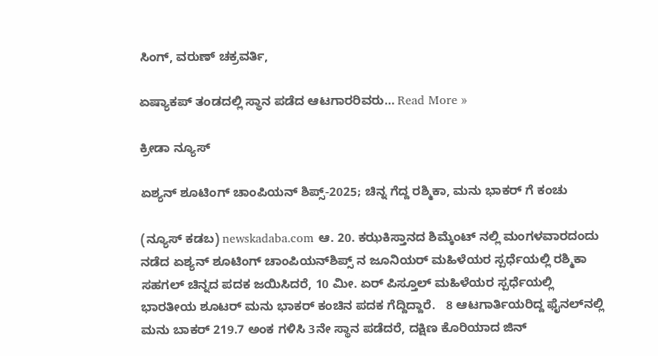ಸಿಂಗ್‌, ವರುಣ್ ಚಕ್ರವರ್ತಿ,

ಏಷ್ಯಾಕಪ್‌ ತಂಡದಲ್ಲಿ ಸ್ಥಾನ ಪಡೆದ ಆಟಗಾರರಿವರು… Read More »

ಕ್ರೀಡಾ ನ್ಯೂಸ್

ಏಶ್ಯನ್ ಶೂಟಿಂಗ್ ಚಾಂಪಿಯನ್‌ ಶಿಪ್ಸ್-2025; ಚಿನ್ನ ಗೆದ್ದ ರಶ್ಮಿಕಾ, ಮನು ಭಾಕರ್‌ ಗೆ ಕಂಚು

(ನ್ಯೂಸ್ ಕಡಬ) newskadaba.com ಆ. 20. ಕಝಕಿಸ್ತಾನದ ಶಿಮ್ಕೆಂಟ್‌ ನಲ್ಲಿ ಮಂಗಳವಾರದಂದು ನಡೆದ ಏಶ್ಯನ್ ಶೂಟಿಂಗ್ ಚಾಂಪಿಯನ್‌ಶಿಪ್ಸ್ ನ ಜೂನಿಯರ್ ಮಹಿಳೆಯರ ಸ್ಪರ್ಧೆಯಲ್ಲಿ ರಶ್ಮಿಕಾ ಸಹಗಲ್ ಚಿನ್ನದ ಪದಕ ಜಯಿಸಿದರೆ, 10 ಮೀ. ಏರ್ ಪಿಸ್ತೂಲ್ ಮಹಿಳೆಯರ ಸ್ಪರ್ಧೆಯಲ್ಲಿ ಭಾರತೀಯ ಶೂಟರ್ ಮನು ಭಾಕರ್ ಕಂಚಿನ ಪದಕ ಗೆದ್ದಿದ್ದಾರೆ.   8 ಆಟಗಾರ್ತಿಯರಿದ್ದ ಫೈನಲ್‌ನಲ್ಲಿ ಮನು ಬಾಕರ್ 219.7 ಅಂಕ ಗಳಿಸಿ 3ನೇ ಸ್ಥಾನ ಪಡೆದರೆ, ದಕ್ಷಿಣ ಕೊರಿಯಾದ ಜಿನ್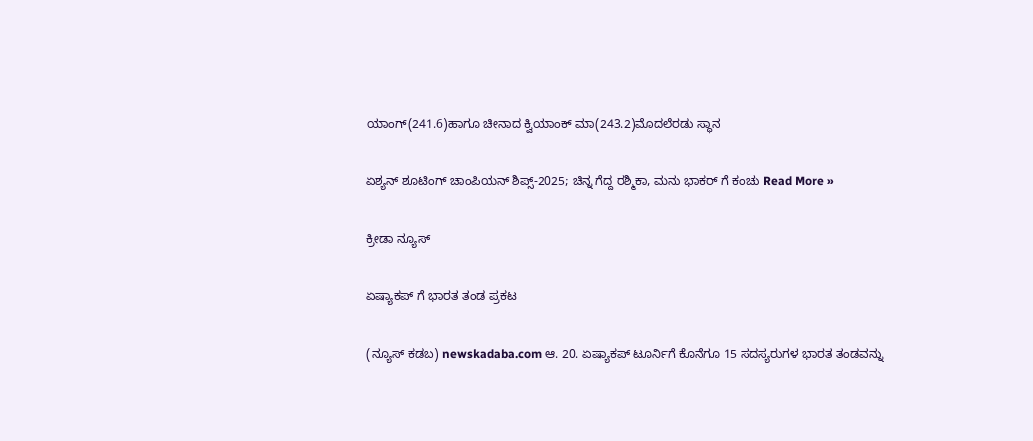ಯಾಂಗ್(241.6)ಹಾಗೂ ಚೀನಾದ ಕ್ವಿಯಾಂಕ್ ಮಾ(243.2)ಮೊದಲೆರಡು ಸ್ಥಾನ

ಏಶ್ಯನ್ ಶೂಟಿಂಗ್ ಚಾಂಪಿಯನ್‌ ಶಿಪ್ಸ್-2025; ಚಿನ್ನ ಗೆದ್ದ ರಶ್ಮಿಕಾ, ಮನು ಭಾಕರ್‌ ಗೆ ಕಂಚು Read More »

ಕ್ರೀಡಾ ನ್ಯೂಸ್

ಏಷ್ಯಾಕಪ್ ಗೆ ಭಾರತ ತಂಡ ಪ್ರಕಟ

(ನ್ಯೂಸ್ ಕಡಬ) newskadaba.com ಆ. 20. ಏಷ್ಯಾಕಪ್ ಟೂರ್ನಿಗೆ ಕೊನೆಗೂ 15 ಸದಸ್ಯರುಗಳ ಭಾರತ ತಂಡವನ್ನು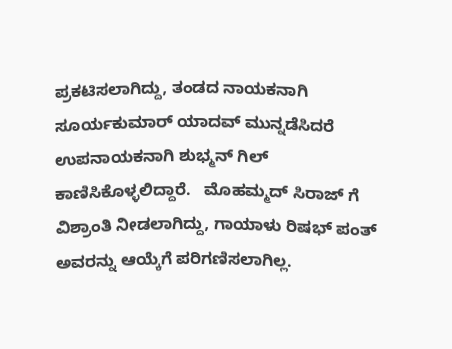ಪ್ರಕಟಿಸಲಾಗಿದ್ದು, ತಂಡದ ನಾಯಕನಾಗಿ ಸೂರ್ಯಕುಮಾರ್ ಯಾದವ್ ಮುನ್ನಡೆಸಿದರೆ ಉಪನಾಯಕನಾಗಿ ಶುಭ್ಮನ್ ಗಿಲ್ ಕಾಣಿಸಿಕೊಳ್ಳಲಿದ್ದಾರೆ.   ಮೊಹಮ್ಮದ್ ಸಿರಾಜ್ ಗೆ ವಿಶ್ರಾಂತಿ ನೀಡಲಾಗಿದ್ದು, ಗಾಯಾಳು ರಿಷಭ್ ಪಂತ್ ಅವರನ್ನು ಆಯ್ಕೆಗೆ ಪರಿಗಣಿಸಲಾಗಿಲ್ಲ.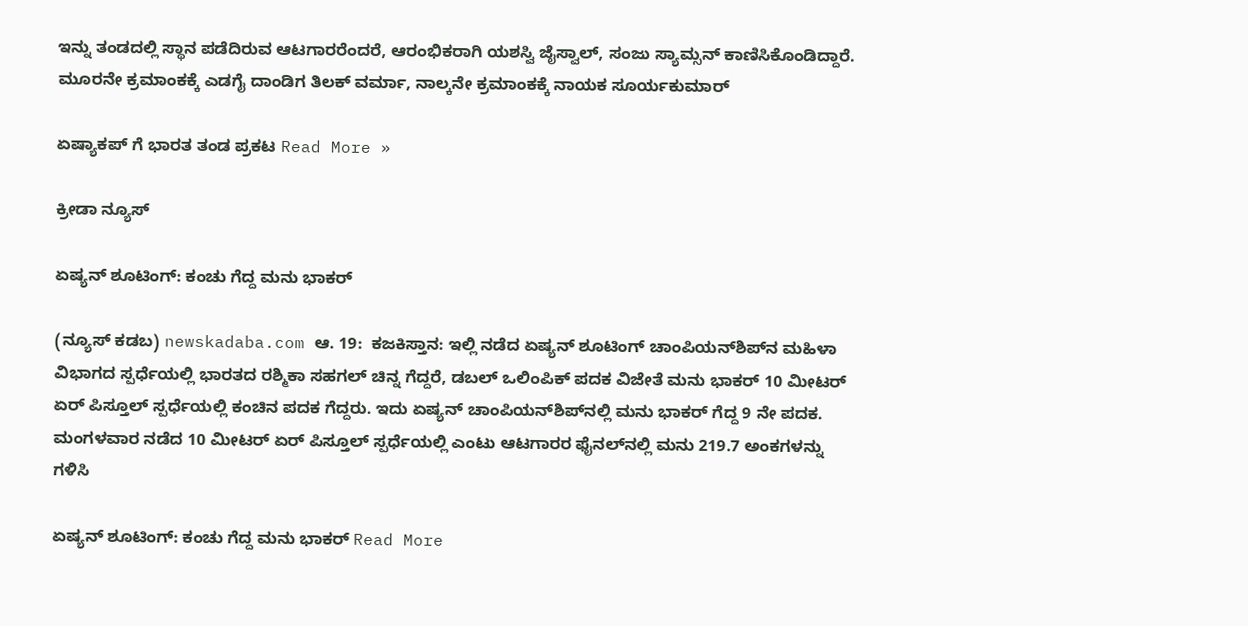ಇನ್ನು ತಂಡದಲ್ಲಿ ಸ್ಥಾನ ಪಡೆದಿರುವ ಆಟಗಾರರೆಂದರೆ, ಆರಂಭಿಕರಾಗಿ ಯಶಸ್ವಿ ಜೈಸ್ವಾಲ್, ಸಂಜು ಸ್ಯಾಮ್ಸನ್ ಕಾಣಿಸಿಕೊಂಡಿದ್ದಾರೆ. ಮೂರನೇ ಕ್ರಮಾಂಕಕ್ಕೆ ಎಡಗೈ ದಾಂಡಿಗ ತಿಲಕ್ ವರ್ಮಾ, ನಾಲ್ಕನೇ ಕ್ರಮಾಂಕಕ್ಕೆ ನಾಯಕ ಸೂರ್ಯಕುಮಾರ್

ಏಷ್ಯಾಕಪ್ ಗೆ ಭಾರತ ತಂಡ ಪ್ರಕಟ Read More »

ಕ್ರೀಡಾ ನ್ಯೂಸ್

ಏಷ್ಯನ್ ಶೂಟಿಂಗ್: ಕಂಚು ಗೆದ್ದ ಮನು ಭಾಕರ್

(ನ್ಯೂಸ್‌ ಕಡಬ) newskadaba.com ಆ. 19:  ಕಜಕಿಸ್ತಾನ: ಇಲ್ಲಿ ನಡೆದ ಏಷ್ಯನ್ ಶೂಟಿಂಗ್ ಚಾಂಪಿಯನ್‌ಶಿಪ್‌ನ ಮಹಿಳಾ ವಿಭಾಗದ ಸ್ಪರ್ಧೆಯಲ್ಲಿ ಭಾರತದ ರಶ್ಮಿಕಾ ಸಹಗಲ್ ಚಿನ್ನ ಗೆದ್ದರೆ, ಡಬಲ್ ಒಲಿಂಪಿಕ್ ಪದಕ ವಿಜೇತೆ ಮನು ಭಾಕರ್ 10 ಮೀಟರ್ ಏರ್ ಪಿಸ್ತೂಲ್ ಸ್ಪರ್ಧೆಯಲ್ಲಿ ಕಂಚಿನ ಪದಕ ಗೆದ್ದರು. ಇದು ಏಷ್ಯನ್ ಚಾಂಪಿಯನ್‌ಶಿಪ್‌ನಲ್ಲಿ ಮನು ಭಾಕರ್ ಗೆದ್ದ 9 ನೇ ಪದಕ. ಮಂಗಳವಾರ ನಡೆದ 10 ಮೀಟರ್ ಏರ್ ಪಿಸ್ತೂಲ್ ಸ್ಪರ್ಧೆಯಲ್ಲಿ ಎಂಟು ಆಟಗಾರರ ಫೈನಲ್‌ನಲ್ಲಿ ಮನು 219.7 ಅಂಕಗಳನ್ನು ಗಳಿಸಿ

ಏಷ್ಯನ್ ಶೂಟಿಂಗ್: ಕಂಚು ಗೆದ್ದ ಮನು ಭಾಕರ್ Read More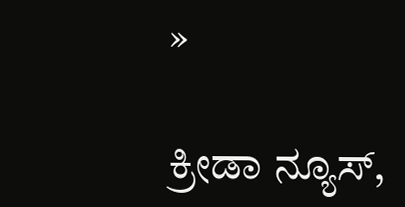»

ಕ್ರೀಡಾ ನ್ಯೂಸ್,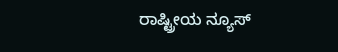ರಾಷ್ಟ್ರೀಯ ನ್ಯೂಸ್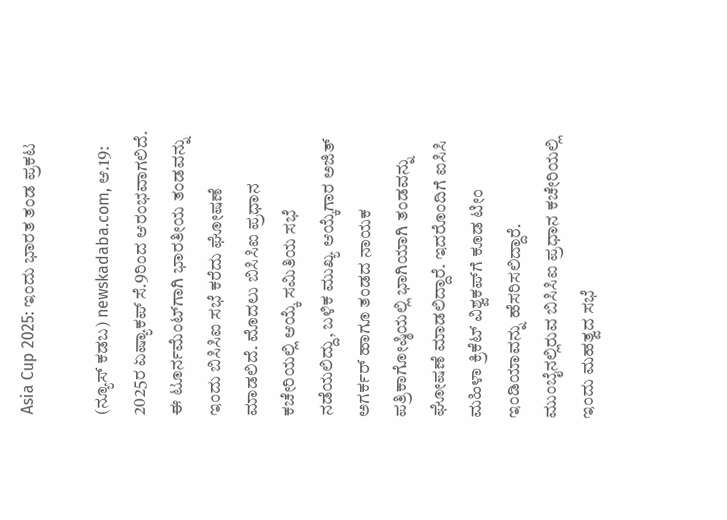Asia Cup 2025: ಇಂದು ಭಾರತ ತಂಡ ಪ್ರಕಟ

(ನ್ಯೂಸ್‌ ಕಡಬ) newskadaba.com, ಆ.19: 2025ರ ಏಷ್ಯಾಕಪ್‌ ಸೆ.9ರಿಂದ ಆರಂಭವಾಗಲಿದೆ. ಈ ಟೂರ್ನಮೆಂಟ್‌ಗಾಗಿ ಭಾರತೀಯ ತಂಡವನ್ನು ಇಂದು ಬಿಸಿಸಿಐ ಸಭೆ ಕರೆದು ಘೋಷಣೆ ಮಾಡಲಿದೆ. ಮೊದಲು ಬಿಸಿಸಿಐ ಪ್ರಧಾನ ಕಚೇರಿಯಲ್ಲಿ ಆಯ್ಕೆ ಸಮಿತಿಯ ಸಭೆ ನಡೆಯಲಿದ್ದು, ಬಳಿಕ ಮುಖ್ಯ ಆಯ್ಕೆಗಾರ ಅಜಿತ್‌ ಅಗರ್ಕರ್‌ ಹಾಗೂ ತಂಡದ ನಾಯಕ ಪತ್ರಿಕಾಗೋಷ್ಠಿಯಲ್ಲಿ ಭಾಗಿಯಾಗಿ ತಂಡವನ್ನು ಘೋಷಣೆ ಮಾಡಲಿದ್ದಾರೆ. ಇದರೊಂದಿಗೆ ಐಸಿಸಿ ಮಹಿಳಾ ಕ್ರಿಕೆಟ್‌ ವಿಶ್ವಕಪ್‌ಗೆ ಕೂಡ ಟೀಂ ಇಂಡಿಯಾವನ್ನು ಹೆಸರಿಸಲಿದ್ದಾರೆ. ಮುಂಬೈನಲ್ಲಿರುವ ಬಿಸಿಸಿಐ ಪ್ರಧಾನ ಕಚೇರಿಯಲ್ಲಿ ಇಂದು ಮಹತ್ವದ ಸಭೆ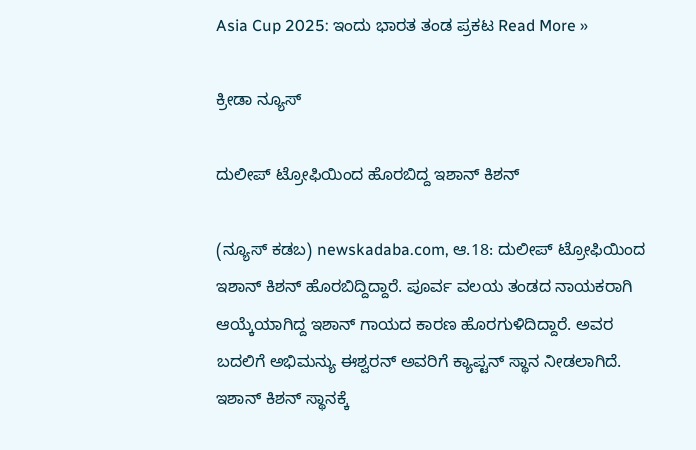Asia Cup 2025: ಇಂದು ಭಾರತ ತಂಡ ಪ್ರಕಟ Read More »

ಕ್ರೀಡಾ ನ್ಯೂಸ್

ದುಲೀಪ್‌ ಟ್ರೋಫಿಯಿಂದ ಹೊರಬಿದ್ದ ಇಶಾನ್‌ ಕಿಶನ್‌

(ನ್ಯೂಸ್‌ ಕಡಬ) newskadaba.com, ಆ.18: ದುಲೀಪ್‌ ಟ್ರೋಫಿಯಿಂದ ಇಶಾನ್‌ ಕಿಶನ್‌ ಹೊರಬಿದ್ದಿದ್ದಾರೆ. ಪೂರ್ವ ವಲಯ ತಂಡದ ನಾಯಕರಾಗಿ ಆಯ್ಕೆಯಾಗಿದ್ದ ಇಶಾನ್ ಗಾಯದ ಕಾರಣ ಹೊರಗುಳಿದಿದ್ದಾರೆ. ಅವರ ಬದಲಿಗೆ ಅಭಿಮನ್ಯು ಈಶ್ವರನ್‌ ಅವರಿಗೆ ಕ್ಯಾಪ್ಟನ್‌ ಸ್ಥಾನ ನೀಡಲಾಗಿದೆ. ಇಶಾನ್‌ ಕಿಶನ್‌ ಸ್ಥಾನಕ್ಕೆ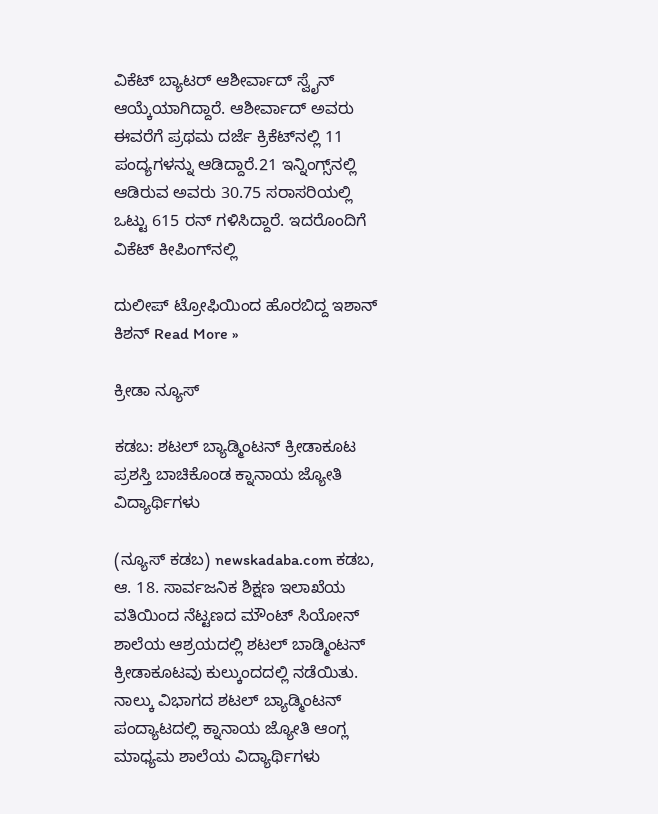ವಿಕೆಟ್‌ ಬ್ಯಾಟರ್‌ ಆಶೀರ್ವಾದ್‌ ಸ್ವೈನ್‌ ಆಯ್ಕೆಯಾಗಿದ್ದಾರೆ. ಆಶೀರ್ವಾದ್‌ ಅವರು ಈವರೆಗೆ ಪ್ರಥಮ ದರ್ಜೆ ಕ್ರಿಕೆಟ್‌ನಲ್ಲಿ 11 ಪಂದ್ಯಗಳನ್ನು ಆಡಿದ್ದಾರೆ.21 ಇನ್ನಿಂಗ್ಸ್‌ನಲ್ಲಿ ಆಡಿರುವ ಅವರು 30.75 ಸರಾಸರಿಯಲ್ಲಿ ಒಟ್ಟು 615 ರನ್‌ ಗಳಿಸಿದ್ದಾರೆ. ಇದರೊಂದಿಗೆ ವಿಕೆಟ್‌ ಕೀಪಿಂಗ್‌ನಲ್ಲಿ

ದುಲೀಪ್‌ ಟ್ರೋಫಿಯಿಂದ ಹೊರಬಿದ್ದ ಇಶಾನ್‌ ಕಿಶನ್‌ Read More »

ಕ್ರೀಡಾ ನ್ಯೂಸ್

ಕಡಬ: ಶಟಲ್ ಬ್ಯಾಡ್ಮಿಂಟನ್ ಕ್ರೀಡಾಕೂಟ ಪ್ರಶಸ್ತಿ ಬಾಚಿಕೊಂಡ ಕ್ನಾನಾಯ ಜ್ಯೋತಿ ವಿದ್ಯಾರ್ಥಿಗಳು

(ನ್ಯೂಸ್ ಕಡಬ) newskadaba.com ಕಡಬ, ಆ. 18. ಸಾರ್ವಜನಿಕ ಶಿಕ್ಷಣ ಇಲಾಖೆಯ ವತಿಯಿಂದ ನೆಟ್ಟಣದ ಮೌಂಟ್ ಸಿಯೋನ್ ಶಾಲೆಯ ಆಶ್ರಯದಲ್ಲಿ ಶಟಲ್ ಬಾಡ್ಮಿಂಟನ್ ಕ್ರೀಡಾಕೂಟವು ಕುಲ್ಕುಂದದಲ್ಲಿ ನಡೆಯಿತು. ನಾಲ್ಕು ವಿಭಾಗದ ಶಟಲ್ ಬ್ಯಾಡ್ಮಿಂಟನ್ ಪಂದ್ಯಾಟದಲ್ಲಿ ಕ್ನಾನಾಯ ಜ್ಯೋತಿ ಆಂಗ್ಲ ಮಾಧ್ಯಮ ಶಾಲೆಯ ವಿದ್ಯಾರ್ಥಿಗಳು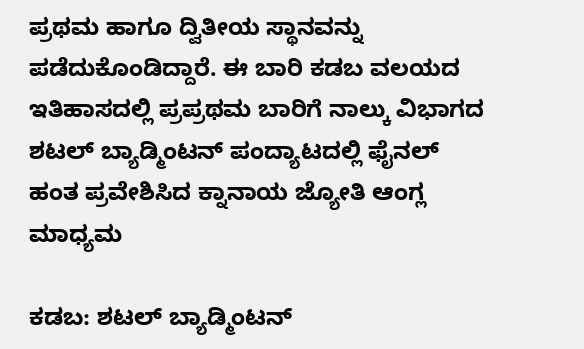ಪ್ರಥಮ ಹಾಗೂ ದ್ವಿತೀಯ ಸ್ಥಾನವನ್ನು ಪಡೆದುಕೊಂಡಿದ್ದಾರೆ. ಈ ಬಾರಿ ಕಡಬ ವಲಯದ ಇತಿಹಾಸದಲ್ಲಿ ಪ್ರಪ್ರಥಮ ಬಾರಿಗೆ ನಾಲ್ಕು ವಿಭಾಗದ ಶಟಲ್ ಬ್ಯಾಡ್ಮಿಂಟನ್ ಪಂದ್ಯಾಟದಲ್ಲಿ ಫೈನಲ್ ಹಂತ ಪ್ರವೇಶಿಸಿದ ಕ್ನಾನಾಯ ಜ್ಯೋತಿ ಆಂಗ್ಲ ಮಾಧ್ಯಮ

ಕಡಬ: ಶಟಲ್ ಬ್ಯಾಡ್ಮಿಂಟನ್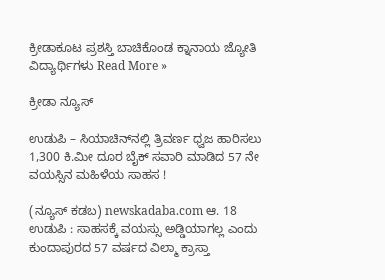ಕ್ರೀಡಾಕೂಟ ಪ್ರಶಸ್ತಿ ಬಾಚಿಕೊಂಡ ಕ್ನಾನಾಯ ಜ್ಯೋತಿ ವಿದ್ಯಾರ್ಥಿಗಳು Read More »

ಕ್ರೀಡಾ ನ್ಯೂಸ್

ಉಡುಪಿ – ಸಿಯಾಚಿನ್‌ನಲ್ಲಿ ತ್ರಿವರ್ಣ ಧ್ವಜ ಹಾರಿಸಲು 1,300 ಕಿ.ಮೀ ದೂರ ಬೈಕ್‌ ಸವಾರಿ ಮಾಡಿದ 57 ನೇ ವಯಸ್ಸಿನ ಮಹಿಳೆಯ ಸಾಹಸ !

(ನ್ಯೂಸ್ ಕಡಬ) newskadaba.com ಆ. 18 ಉಡುಪಿ : ಸಾಹಸಕ್ಕೆ ವಯಸ್ಸು ಅಡ್ಡಿಯಾಗಲ್ಲ ಎಂದು ಕುಂದಾಪುರದ 57 ವರ್ಷದ ವಿಲ್ಮಾ ಕ್ರಾಸ್ತಾ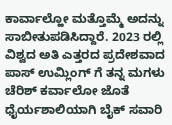ಕಾರ್ವಾಲ್ಹೋ ಮತ್ತೊಮ್ಮೆ ಅದನ್ನು ಸಾಬೀತುಪಡಿಸಿದ್ದಾರೆ. 2023 ರಲ್ಲಿ ವಿಶ್ವದ ಅತಿ ಎತ್ತರದ ಪ್ರದೇಶವಾದ ಪಾಸ್ ಉಮ್ಲಿಂಗ್ ಗೆ ತನ್ನ ಮಗಳು ಚೆರಿಶ್ ಕರ್ವಾಲೋ ಜೊತೆ ಧೈರ್ಯಶಾಲಿಯಾಗಿ ಬೈಕ್‌ ಸವಾರಿ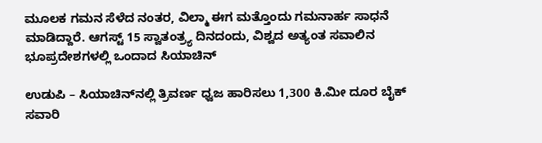ಮೂಲಕ ಗಮನ ಸೆಳೆದ ನಂತರ, ವಿಲ್ಮಾ ಈಗ ಮತ್ತೊಂದು ಗಮನಾರ್ಹ ಸಾಧನೆ ಮಾಡಿದ್ದಾರೆ. ಆಗಸ್ಟ್‌ 15 ಸ್ವಾತಂತ್ರ್ಯ ದಿನದಂದು, ವಿಶ್ವದ ಅತ್ಯಂತ ಸವಾಲಿನ ಭೂಪ್ರದೇಶಗಳಲ್ಲಿ ಒಂದಾದ ಸಿಯಾಚಿನ್

ಉಡುಪಿ – ಸಿಯಾಚಿನ್‌ನಲ್ಲಿ ತ್ರಿವರ್ಣ ಧ್ವಜ ಹಾರಿಸಲು 1,300 ಕಿ.ಮೀ ದೂರ ಬೈಕ್‌ ಸವಾರಿ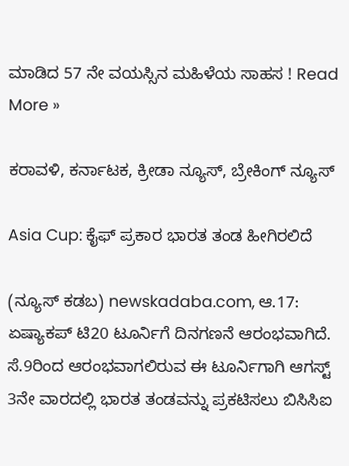ಮಾಡಿದ 57 ನೇ ವಯಸ್ಸಿನ ಮಹಿಳೆಯ ಸಾಹಸ ! Read More »

ಕರಾವಳಿ, ಕರ್ನಾಟಕ, ಕ್ರೀಡಾ ನ್ಯೂಸ್, ಬ್ರೇಕಿಂಗ್ ನ್ಯೂಸ್

Asia Cup: ಕೈಫ್‌ ಪ್ರಕಾರ ಭಾರತ ತಂಡ ಹೀಗಿರಲಿದೆ

(ನ್ಯೂಸ್‌ ಕಡಬ) newskadaba.com, ಆ.17: ಏಷ್ಯಾಕಪ್‌ ಟಿ20 ಟೂರ್ನಿಗೆ ದಿನಗಣನೆ ಆರಂಭವಾಗಿದೆ. ಸೆ.9ರಿಂದ ಆರಂಭವಾಗಲಿರುವ ಈ ಟೂರ್ನಿಗಾಗಿ ಆಗಸ್ಟ್‌ 3ನೇ ವಾರದಲ್ಲಿ ಭಾರತ ತಂಡವನ್ನು ಪ್ರಕಟಿಸಲು ಬಿಸಿಸಿಐ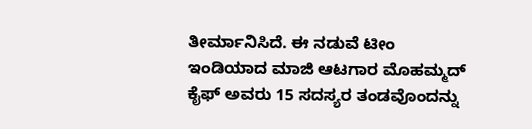ತೀರ್ಮಾನಿಸಿದೆ. ಈ ನಡುವೆ ಟೀಂ ಇಂಡಿಯಾದ ಮಾಜಿ ಆಟಗಾರ ಮೊಹಮ್ಮದ್‌ ಕೈಫ್‌ ಅವರು 15 ಸದಸ್ಯರ ತಂಡವೊಂದನ್ನು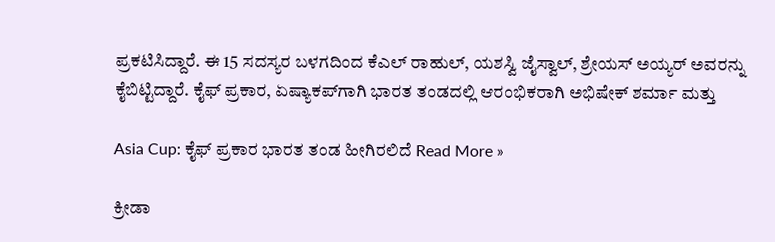ಪ್ರಕಟಿಸಿದ್ದಾರೆ. ಈ 15 ಸದಸ್ಯರ ಬಳಗದಿಂದ ಕೆಎಲ್‌ ರಾಹುಲ್‌, ಯಶಸ್ವಿ ಜೈಸ್ವಾಲ್‌, ಶ್ರೇಯಸ್‌ ಅಯ್ಯರ್‌ ಅವರನ್ನು ಕೈಬಿಟ್ಟಿದ್ದಾರೆ. ಕೈಫ್‌ ಪ್ರಕಾರ, ಏಷ್ಯಾಕಪ್‌ಗಾಗಿ ಭಾರತ ತಂಡದಲ್ಲಿ ಆರಂಭಿಕರಾಗಿ ಅಭಿಷೇಕ್‌ ಶರ್ಮಾ ಮತ್ತು

Asia Cup: ಕೈಫ್‌ ಪ್ರಕಾರ ಭಾರತ ತಂಡ ಹೀಗಿರಲಿದೆ Read More »

ಕ್ರೀಡಾ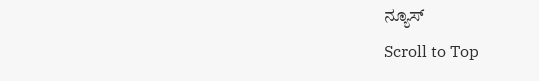ನ್ಯೂಸ್
Scroll to Top